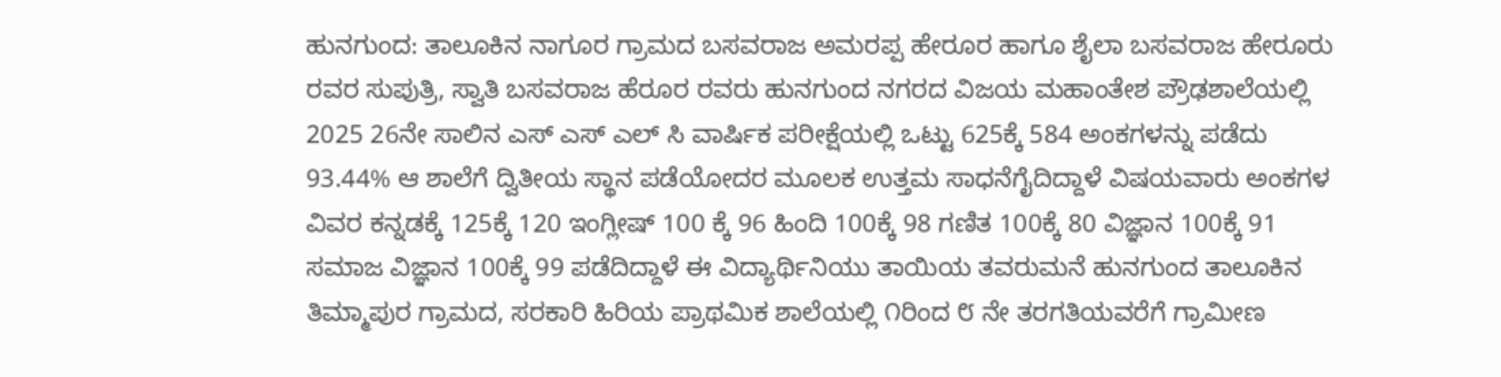ಹುನಗುಂದ: ತಾಲೂಕಿನ ನಾಗೂರ ಗ್ರಾಮದ ಬಸವರಾಜ ಅಮರಪ್ಪ ಹೇರೂರ ಹಾಗೂ ಶೈಲಾ ಬಸವರಾಜ ಹೇರೂರು ರವರ ಸುಪುತ್ರಿ, ಸ್ವಾತಿ ಬಸವರಾಜ ಹೆರೂರ ರವರು ಹುನಗುಂದ ನಗರದ ವಿಜಯ ಮಹಾಂತೇಶ ಪ್ರೌಢಶಾಲೆಯಲ್ಲಿ 2025 26ನೇ ಸಾಲಿನ ಎಸ್ ಎಸ್ ಎಲ್ ಸಿ ವಾರ್ಷಿಕ ಪರೀಕ್ಷೆಯಲ್ಲಿ ಒಟ್ಟು 625ಕ್ಕೆ 584 ಅಂಕಗಳನ್ನು ಪಡೆದು 93.44% ಆ ಶಾಲೆಗೆ ದ್ವಿತೀಯ ಸ್ಥಾನ ಪಡೆಯೋದರ ಮೂಲಕ ಉತ್ತಮ ಸಾಧನೆಗೈದಿದ್ದಾಳೆ ವಿಷಯವಾರು ಅಂಕಗಳ ವಿವರ ಕನ್ನಡಕ್ಕೆ 125ಕ್ಕೆ 120 ಇಂಗ್ಲೀಷ್ 100 ಕ್ಕೆ 96 ಹಿಂದಿ 100ಕ್ಕೆ 98 ಗಣಿತ 100ಕ್ಕೆ 80 ವಿಜ್ಞಾನ 100ಕ್ಕೆ 91 ಸಮಾಜ ವಿಜ್ಞಾನ 100ಕ್ಕೆ 99 ಪಡೆದಿದ್ದಾಳೆ ಈ ವಿದ್ಯಾರ್ಥಿನಿಯು ತಾಯಿಯ ತವರುಮನೆ ಹುನಗುಂದ ತಾಲೂಕಿನ ತಿಮ್ಮಾಪುರ ಗ್ರಾಮದ, ಸರಕಾರಿ ಹಿರಿಯ ಪ್ರಾಥಮಿಕ ಶಾಲೆಯಲ್ಲಿ ೧ರಿಂದ ೮ ನೇ ತರಗತಿಯವರೆಗೆ ಗ್ರಾಮೀಣ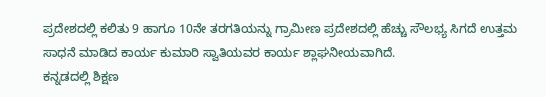ಪ್ರದೇಶದಲ್ಲಿ ಕಲಿತು 9 ಹಾಗೂ 10ನೇ ತರಗತಿಯನ್ನು ಗ್ರಾಮೀಣ ಪ್ರದೇಶದಲ್ಲಿ ಹೆಚ್ಚು ಸೌಲಭ್ಯ ಸಿಗದೆ ಉತ್ತಮ ಸಾಧನೆ ಮಾಡಿದ ಕಾರ್ಯ ಕುಮಾರಿ ಸ್ವಾತಿಯವರ ಕಾರ್ಯ ಶ್ಲಾಘನೀಯವಾಗಿದೆ.
ಕನ್ನಡದಲ್ಲಿ ಶಿಕ್ಷಣ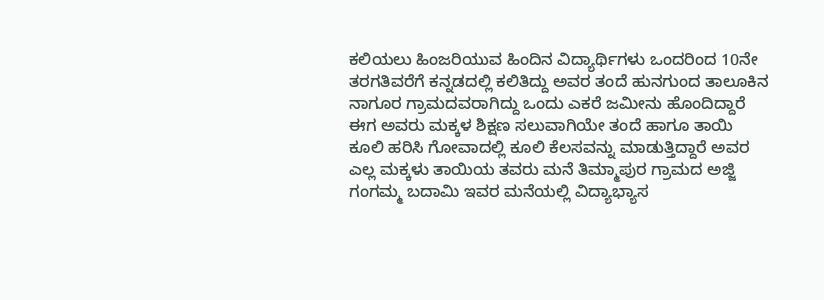ಕಲಿಯಲು ಹಿಂಜರಿಯುವ ಹಿಂದಿನ ವಿದ್ಯಾರ್ಥಿಗಳು ಒಂದರಿಂದ 10ನೇ ತರಗತಿವರೆಗೆ ಕನ್ನಡದಲ್ಲಿ ಕಲಿತಿದ್ದು ಅವರ ತಂದೆ ಹುನಗುಂದ ತಾಲೂಕಿನ ನಾಗೂರ ಗ್ರಾಮದವರಾಗಿದ್ದು ಒಂದು ಎಕರೆ ಜಮೀನು ಹೊಂದಿದ್ದಾರೆ ಈಗ ಅವರು ಮಕ್ಕಳ ಶಿಕ್ಷಣ ಸಲುವಾಗಿಯೇ ತಂದೆ ಹಾಗೂ ತಾಯಿ ಕೂಲಿ ಹರಿಸಿ ಗೋವಾದಲ್ಲಿ ಕೂಲಿ ಕೆಲಸವನ್ನು ಮಾಡುತ್ತಿದ್ದಾರೆ ಅವರ ಎಲ್ಲ ಮಕ್ಕಳು ತಾಯಿಯ ತವರು ಮನೆ ತಿಮ್ಮಾಪುರ ಗ್ರಾಮದ ಅಜ್ಜಿ ಗಂಗಮ್ಮ ಬದಾಮಿ ಇವರ ಮನೆಯಲ್ಲಿ ವಿದ್ಯಾಭ್ಯಾಸ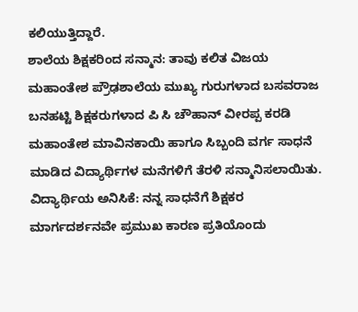ಕಲಿಯುತ್ತಿದ್ದಾರೆ.
ಶಾಲೆಯ ಶಿಕ್ಷಕರಿಂದ ಸನ್ಮಾನ: ತಾವು ಕಲಿತ ವಿಜಯ ಮಹಾಂತೇಶ ಪ್ರೌಢಶಾಲೆಯ ಮುಖ್ಯ ಗುರುಗಳಾದ ಬಸವರಾಜ ಬನಹಟ್ಟಿ ಶಿಕ್ಷಕರುಗಳಾದ ಪಿ ಸಿ ಚೌಹಾನ್ ವೀರಪ್ಪ ಕರಡಿ ಮಹಾಂತೇಶ ಮಾವಿನಕಾಯಿ ಹಾಗೂ ಸಿಬ್ಬಂದಿ ವರ್ಗ ಸಾಧನೆ ಮಾಡಿದ ವಿದ್ಯಾರ್ಥಿಗಳ ಮನೆಗಳಿಗೆ ತೆರಳಿ ಸನ್ಮಾನಿಸಲಾಯಿತು.
ವಿದ್ಯಾರ್ಥಿಯ ಅನಿಸಿಕೆ: ನನ್ನ ಸಾಧನೆಗೆ ಶಿಕ್ಷಕರ ಮಾರ್ಗದರ್ಶನವೇ ಪ್ರಮುಖ ಕಾರಣ ಪ್ರತಿಯೊಂದು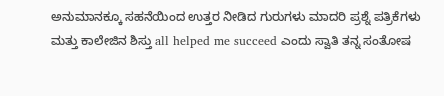ಅನುಮಾನಕ್ಕೂ ಸಹನೆಯಿಂದ ಉತ್ತರ ನೀಡಿದ ಗುರುಗಳು ಮಾದರಿ ಪ್ರಶ್ನೆ ಪತ್ರಿಕೆಗಳು ಮತ್ತು ಕಾಲೇಜಿನ ಶಿಸ್ತು all helped me succeed ಎಂದು ಸ್ವಾತಿ ತನ್ನ ಸಂತೋಷ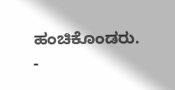ಹಂಚಿಕೊಂಡರು.
-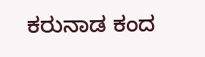ಕರುನಾಡ ಕಂದ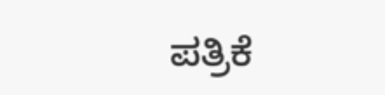ಪತ್ರಿಕೆ